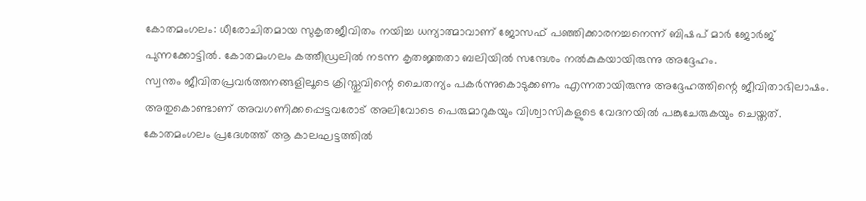കോതമംഗലം: ധീരോചിതമായ സുകൃതജീവിതം നയിച്ച ധന്യാത്മാവാണ് ജോസഫ് പഞ്ഞിക്കാരനച്ചനെന്ന് ബിഷപ് മാർ ജോർജ് പുന്നക്കോട്ടിൽ. കോതമംഗലം കത്തീഡ്രലിൽ നടന്ന കൃതജ്ഞതാ ബലിയിൽ സന്ദേശം നൽകുകയായിരുന്നു അദ്ദേഹം.
സ്വന്തം ജീവിതപ്രവർത്തനങ്ങളിലൂടെ ക്രിസ്തുവിന്റെ ചൈതന്യം പകർന്നുകൊടുക്കണം എന്നതായിരുന്നു അദ്ദേഹത്തിന്റെ ജീവിതാഭിലാഷം. അതുകൊണ്ടാണ് അവഗണിക്കപ്പെട്ടവരോട് അലിവോടെ പെരുമാറുകയും വിശ്വാസികളുടെ വേദനയിൽ പങ്കുചേരുകയും ചെയ്തത്.
കോതമംഗലം പ്രദേശത്ത് ആ കാലഘട്ടത്തിൽ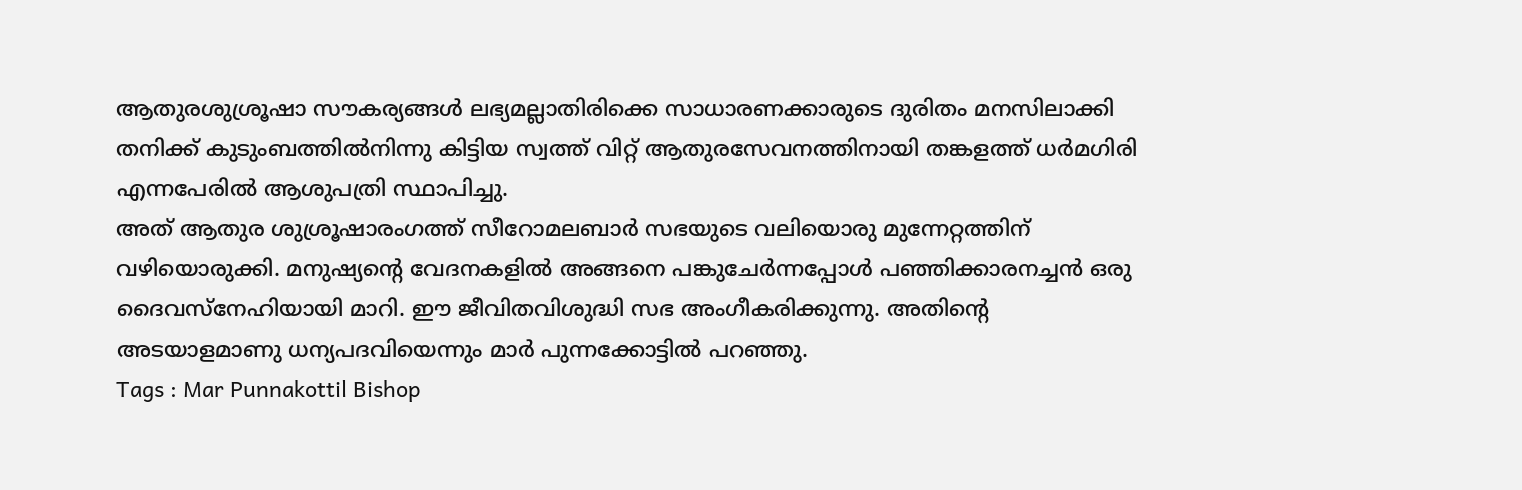ആതുരശുശ്രൂഷാ സൗകര്യങ്ങൾ ലഭ്യമല്ലാതിരിക്കെ സാധാരണക്കാരുടെ ദുരിതം മനസിലാക്കി തനിക്ക് കുടുംബത്തിൽനിന്നു കിട്ടിയ സ്വത്ത് വിറ്റ് ആതുരസേവനത്തിനായി തങ്കളത്ത് ധർമഗിരി എന്നപേരിൽ ആശുപത്രി സ്ഥാപിച്ചു.
അത് ആതുര ശുശ്രൂഷാരംഗത്ത് സീറോമലബാർ സഭയുടെ വലിയൊരു മുന്നേറ്റത്തിന് വഴിയൊരുക്കി. മനുഷ്യന്റെ വേദനകളിൽ അങ്ങനെ പങ്കുചേർന്നപ്പോൾ പഞ്ഞിക്കാരനച്ചൻ ഒരു ദൈവസ്നേഹിയായി മാറി. ഈ ജീവിതവിശുദ്ധി സഭ അംഗീകരിക്കുന്നു. അതിന്റെ അടയാളമാണു ധന്യപദവിയെന്നും മാർ പുന്നക്കോട്ടിൽ പറഞ്ഞു.
Tags : Mar Punnakottil Bishop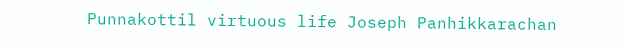Punnakottil virtuous life Joseph Panhikkarachan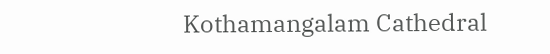Kothamangalam Cathedral